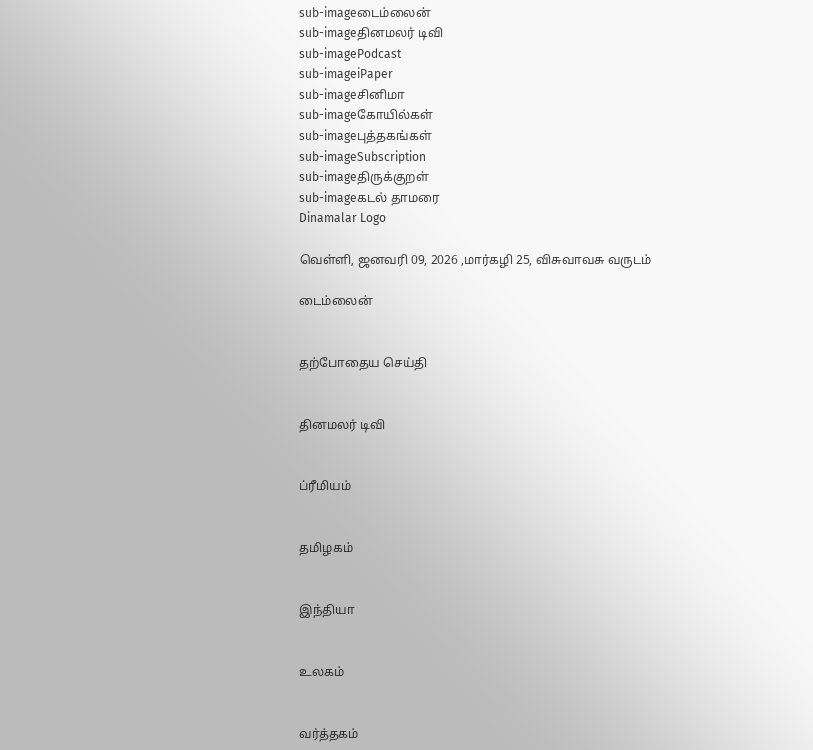sub-imageடைம்லைன்
sub-imageதினமலர் டிவி
sub-imagePodcast
sub-imageiPaper
sub-imageசினிமா
sub-imageகோயில்கள்
sub-imageபுத்தகங்கள்
sub-imageSubscription
sub-imageதிருக்குறள்
sub-imageகடல் தாமரை
Dinamalar Logo

வெள்ளி, ஜனவரி 09, 2026 ,மார்கழி 25, விசுவாவசு வருடம்

டைம்லைன்


தற்போதைய செய்தி


தினமலர் டிவி


ப்ரீமியம்


தமிழகம்


இந்தியா


உலகம்


வர்த்தகம்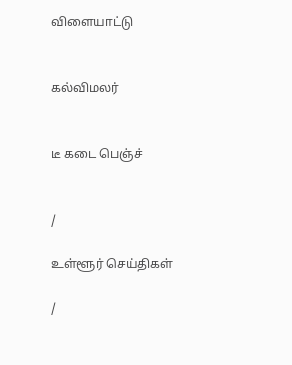விளையாட்டு


கல்விமலர்


டீ கடை பெஞ்ச்


/

உள்ளூர் செய்திகள்

/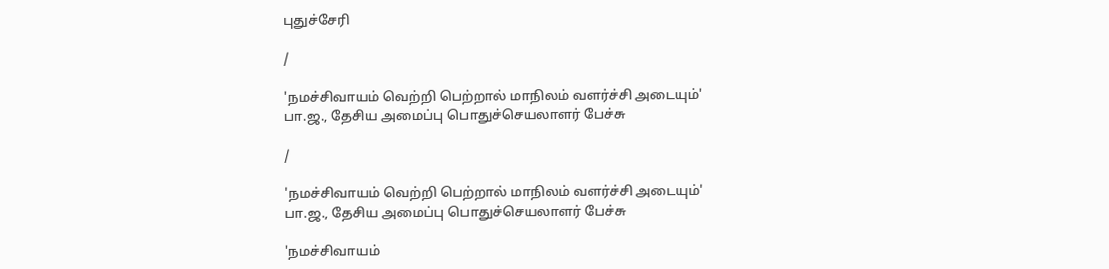புதுச்சேரி

/

'நமச்சிவாயம் வெற்றி பெற்றால் மாநிலம் வளர்ச்சி அடையும்' பா.ஜ., தேசிய அமைப்பு பொதுச்செயலாளர் பேச்சு

/

'நமச்சிவாயம் வெற்றி பெற்றால் மாநிலம் வளர்ச்சி அடையும்' பா.ஜ., தேசிய அமைப்பு பொதுச்செயலாளர் பேச்சு

'நமச்சிவாயம்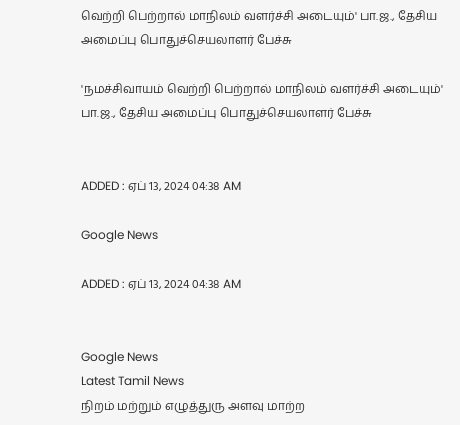வெற்றி பெற்றால் மாநிலம் வளர்ச்சி அடையும்' பா.ஜ., தேசிய அமைப்பு பொதுச்செயலாளர் பேச்சு

'நமச்சிவாயம் வெற்றி பெற்றால் மாநிலம் வளர்ச்சி அடையும்' பா.ஜ., தேசிய அமைப்பு பொதுச்செயலாளர் பேச்சு


ADDED : ஏப் 13, 2024 04:38 AM

Google News

ADDED : ஏப் 13, 2024 04:38 AM


Google News
Latest Tamil News
நிறம் மற்றும் எழுத்துரு அளவு மாற்ற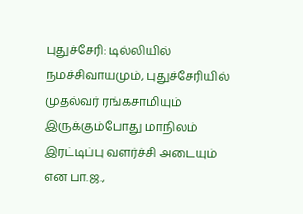புதுச்சேரி: டில்லியில் நமச்சிவாயமும், புதுச்சேரியில் முதல்வர் ரங்கசாமியும் இருக்கும்போது மாநிலம் இரட்டிப்பு வளர்ச்சி அடையும் என பா.ஜ.,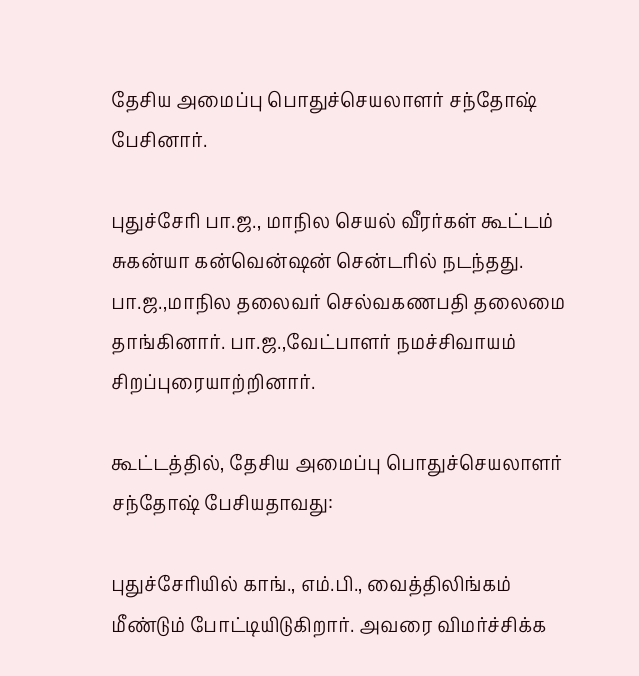தேசிய அமைப்பு பொதுச்செயலாளர் சந்தோஷ் பேசினார்.

புதுச்சேரி பா.ஜ., மாநில செயல் வீரர்கள் கூட்டம் சுகன்யா கன்வென்ஷன் சென்டரில் நடந்தது. பா.ஜ.,மாநில தலைவர் செல்வகணபதி தலைமை தாங்கினார். பா.ஜ.,வேட்பாளர் நமச்சிவாயம் சிறப்புரையாற்றினார்.

கூட்டத்தில், தேசிய அமைப்பு பொதுச்செயலாளர் சந்தோஷ் பேசியதாவது:

புதுச்சேரியில் காங்., எம்.பி., வைத்திலிங்கம் மீண்டும் போட்டியிடுகிறார். அவரை விமர்ச்சிக்க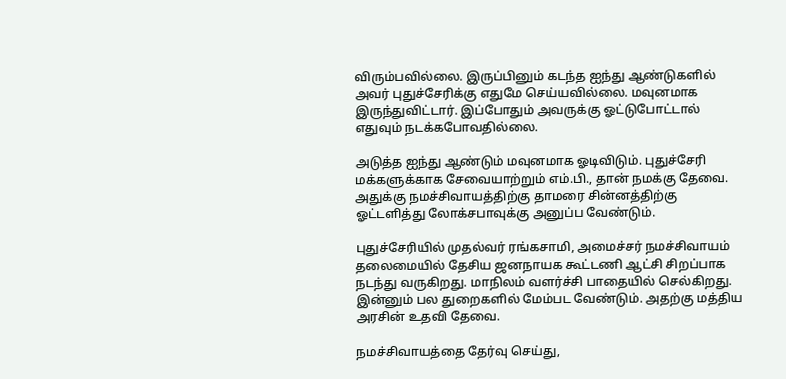விரும்பவில்லை. இருப்பினும் கடந்த ஐந்து ஆண்டுகளில் அவர் புதுச்சேரிக்கு எதுமே செய்யவில்லை. மவுனமாக இருந்துவிட்டார். இப்போதும் அவருக்கு ஓட்டுபோட்டால் எதுவும் நடக்கபோவதில்லை.

அடுத்த ஐந்து ஆண்டும் மவுனமாக ஓடிவிடும். புதுச்சேரி மக்களுக்காக சேவையாற்றும் எம்.பி., தான் நமக்கு தேவை. அதுக்கு நமச்சிவாயத்திற்கு தாமரை சின்னத்திற்கு ஓட்டளித்து லோக்சபாவுக்கு அனுப்ப வேண்டும்.

புதுச்சேரியில் முதல்வர் ரங்கசாமி, அமைச்சர் நமச்சிவாயம் தலைமையில் தேசிய ஜனநாயக கூட்டணி ஆட்சி சிறப்பாக நடந்து வருகிறது. மாநிலம் வளர்ச்சி பாதையில் செல்கிறது. இன்னும் பல துறைகளில் மேம்பட வேண்டும். அதற்கு மத்திய அரசின் உதவி தேவை.

நமச்சிவாயத்தை தேர்வு செய்து,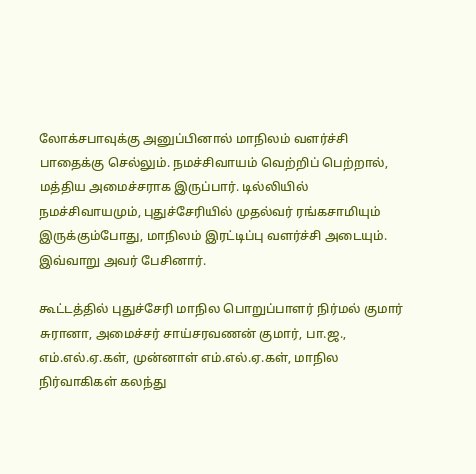லோக்சபாவுக்கு அனுப்பினால் மாநிலம் வளர்ச்சி பாதைக்கு செல்லும். நமச்சிவாயம் வெற்றிப் பெற்றால், மத்திய அமைச்சராக இருப்பார். டில்லியில் நமச்சிவாயமும், புதுச்சேரியில் முதல்வர் ரங்கசாமியும் இருக்கும்போது, மாநிலம் இரட்டிப்பு வளர்ச்சி அடையும். இவ்வாறு அவர் பேசினார்.

கூட்டத்தில் புதுச்சேரி மாநில பொறுப்பாளர் நிர்மல் குமார் சுரானா, அமைச்சர் சாய்சரவணன் குமார், பா.ஜ., எம்.எல்.ஏ.கள், முன்னாள் எம்.எல்.ஏ.கள், மாநில நிர்வாகிகள் கலந்து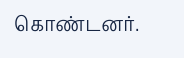கொண்டனர்.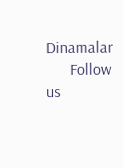Dinamalar
      Follow us